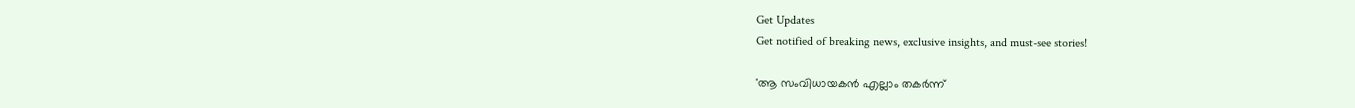Get Updates
Get notified of breaking news, exclusive insights, and must-see stories!

'ആ സംവിധായകൻ എല്ലാം തകർന്ന്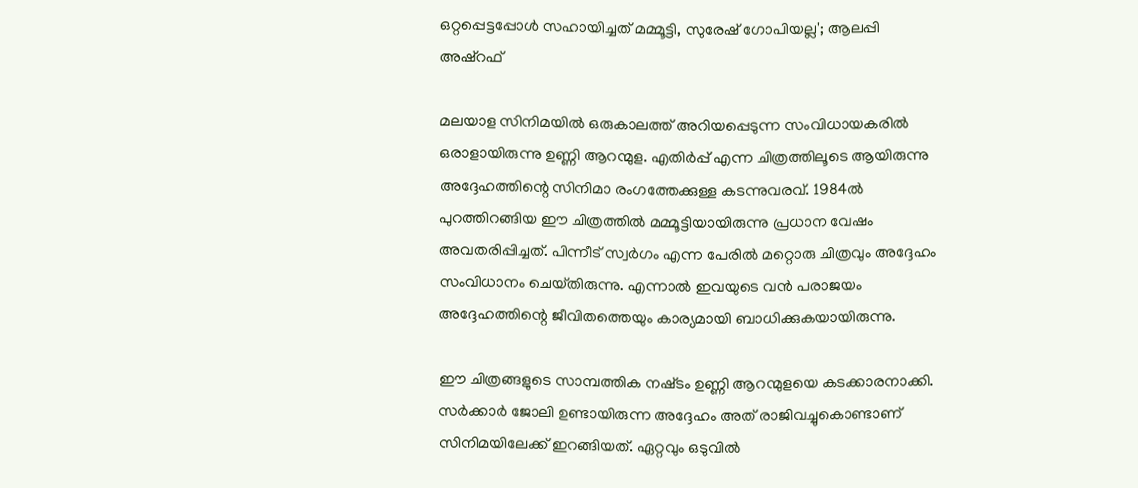ഒറ്റപ്പെട്ടപ്പോൾ സഹായിച്ചത് മമ്മൂട്ടി, സുരേഷ് ഗോപിയല്ല'; ആലപ്പി അഷ്‌റഫ്

മലയാള സിനിമയിൽ ഒരുകാലത്ത് അറിയപ്പെടുന്ന സംവിധായകരിൽ ഒരാളായിരുന്നു ഉണ്ണി ആറന്മുള. എതിർപ്പ് എന്ന ചിത്രത്തിലൂടെ ആയിരുന്നു അദ്ദേഹത്തിന്റെ സിനിമാ രംഗത്തേക്കുള്ള കടന്നുവരവ്. 1984ൽ പുറത്തിറങ്ങിയ ഈ ചിത്രത്തിൽ മമ്മൂട്ടിയായിരുന്നു പ്രധാന വേഷം അവതരിപ്പിച്ചത്. പിന്നീട് സ്വർഗം എന്ന പേരിൽ മറ്റൊരു ചിത്രവും അദ്ദേഹം സംവിധാനം ചെയ്‌തിരുന്നു. എന്നാൽ ഇവയുടെ വൻ പരാജയം അദ്ദേഹത്തിന്റെ ജീവിതത്തെയും കാര്യമായി ബാധിക്കുകയായിരുന്നു.

ഈ ചിത്രങ്ങളുടെ സാമ്പത്തിക നഷ്‌ടം ഉണ്ണി ആറന്മുളയെ കടക്കാരനാക്കി. സർക്കാർ ജോലി ഉണ്ടായിരുന്ന അദ്ദേഹം അത് രാജിവച്ചുകൊണ്ടാണ് സിനിമയിലേക്ക് ഇറങ്ങിയത്. ഏറ്റവും ഒടുവിൽ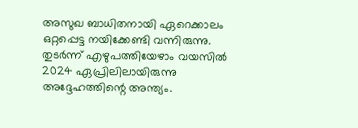അസുഖ ബാധിതനായി ഏറെക്കാലം ഒറ്റപ്പെട്ട നയിക്കേണ്ടി വന്നിരുന്നു. തുടർന്ന് എഴുപത്തിയേഴാം വയസിൽ 2024 ഏപ്രിലിലായിരുന്നു അദ്ദേഹത്തിന്റെ അന്ത്യം.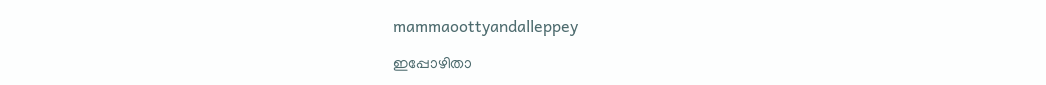mammaoottyandalleppey

ഇപ്പോഴിതാ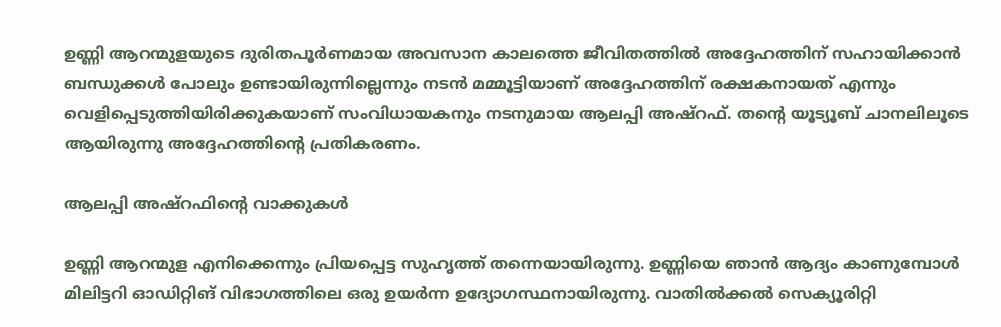ഉണ്ണി ആറന്മുളയുടെ ദുരിതപൂർണമായ അവസാന കാലത്തെ ജീവിതത്തിൽ അദ്ദേഹത്തിന് സഹായിക്കാൻ ബന്ധുക്കൾ പോലും ഉണ്ടായിരുന്നില്ലെന്നും നടൻ മമ്മൂട്ടിയാണ് അദ്ദേഹത്തിന് രക്ഷകനായത് എന്നും വെളിപ്പെടുത്തിയിരിക്കുകയാണ് സംവിധായകനും നടനുമായ ആലപ്പി അഷ്‌റഫ്. തന്റെ യൂട്യൂബ് ചാനലിലൂടെ ആയിരുന്നു അദ്ദേഹത്തിന്റെ പ്രതികരണം.

ആലപ്പി അഷ്‌റഫിന്റെ വാക്കുകൾ

ഉണ്ണി ആറന്മുള എനിക്കെന്നും പ്രിയപ്പെട്ട സുഹൃത്ത് തന്നെയായിരുന്നു. ഉണ്ണിയെ ഞാൻ ആദ്യം കാണുമ്പോൾ മിലിട്ടറി ഓഡിറ്റിങ് വിഭാഗത്തിലെ ഒരു ഉയർന്ന ഉദ്യോഗസ്ഥനായിരുന്നു. വാതിൽക്കൽ സെക്യൂരിറ്റി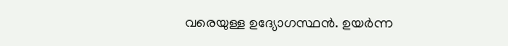വരെയുള്ള ഉദ്യോഗസ്ഥൻ. ഉയർന്ന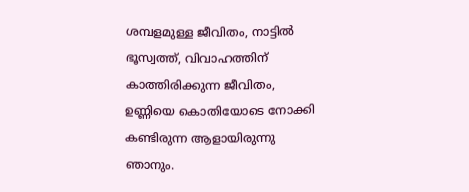ശമ്പളമുള്ള ജീവിതം, നാട്ടിൽ ഭൂസ്വത്ത്, വിവാഹത്തിന് കാത്തിരിക്കുന്ന ജീവിതം, ഉണ്ണിയെ കൊതിയോടെ നോക്കി കണ്ടിരുന്ന ആളായിരുന്നു ഞാനും.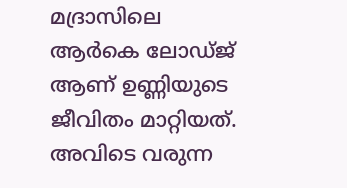മദ്രാസിലെ ആർകെ ലോഡ്‌ജ് ആണ് ഉണ്ണിയുടെ ജീവിതം മാറ്റിയത്. അവിടെ വരുന്ന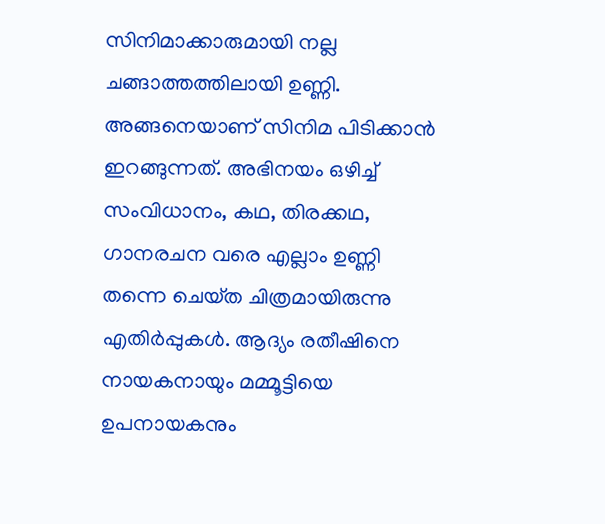സിനിമാക്കാരുമായി നല്ല ചങ്ങാത്തത്തിലായി ഉണ്ണി. അങ്ങനെയാണ് സിനിമ പിടിക്കാൻ ഇറങ്ങുന്നത്. അഭിനയം ഒഴിച്ച് സംവിധാനം, കഥ, തിരക്കഥ, ഗാനരചന വരെ എല്ലാം ഉണ്ണി തന്നെ ചെയ്‌ത ചിത്രമായിരുന്നു എതിർപ്പുകൾ. ആദ്യം രതീഷിനെ നായകനായും മമ്മൂട്ടിയെ ഉപനായകനും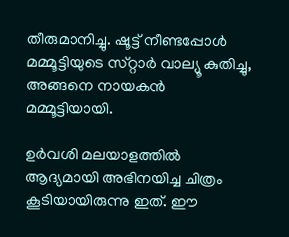തീരുമാനിച്ചു. ഷൂട്ട് നീണ്ടപ്പോൾ മമ്മൂട്ടിയുടെ സ്‌റ്റാർ വാല്യൂ കുതിച്ചു, അങ്ങനെ നായകൻ മമ്മൂട്ടിയായി.

ഉർവശി മലയാളത്തിൽ ആദ്യമായി അഭിനയിച്ച ചിത്രം കൂടിയായിരുന്നു ഇത്. ഈ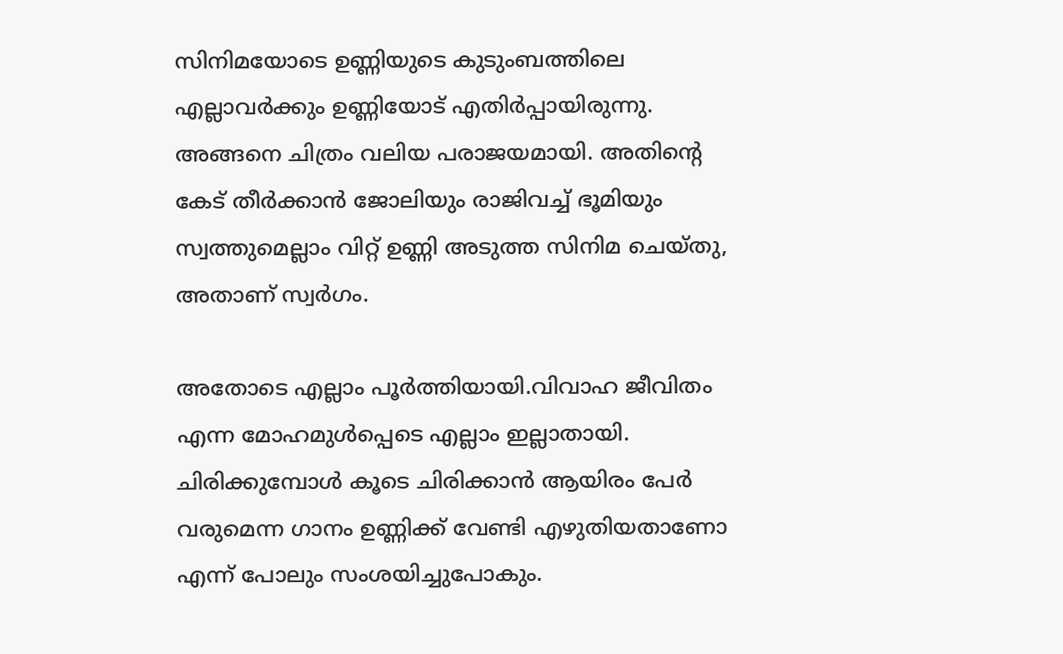സിനിമയോടെ ഉണ്ണിയുടെ കുടുംബത്തിലെ എല്ലാവർക്കും ഉണ്ണിയോട് എതിർപ്പായിരുന്നു. അങ്ങനെ ചിത്രം വലിയ പരാജയമായി. അതിന്റെ കേട് തീർക്കാൻ ജോലിയും രാജിവച്ച് ഭൂമിയും സ്വത്തുമെല്ലാം വിറ്റ് ഉണ്ണി അടുത്ത സിനിമ ചെയ്‌തു, അതാണ് സ്വർഗം.

അതോടെ എല്ലാം പൂർത്തിയായി.വിവാഹ ജീവിതം എന്ന മോഹമുൾപ്പെടെ എല്ലാം ഇല്ലാതായി. ചിരിക്കുമ്പോൾ കൂടെ ചിരിക്കാൻ ആയിരം പേർ വരുമെന്ന ഗാനം ഉണ്ണിക്ക് വേണ്ടി എഴുതിയതാണോ എന്ന് പോലും സംശയിച്ചുപോകും.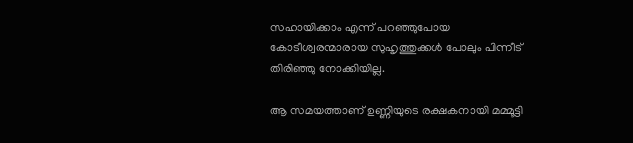സഹായിക്കാം എന്ന് പറഞ്ഞുപോയ കോടീശ്വരന്മാരായ സുഹൃത്തുക്കൾ പോലും പിന്നീട് തിരിഞ്ഞു നോക്കിയില്ല.

ആ സമയത്താണ് ഉണ്ണിയുടെ രക്ഷകനായി മമ്മൂട്ടി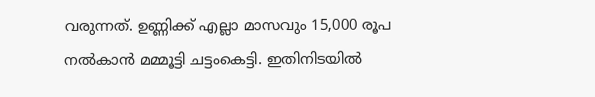വരുന്നത്. ഉണ്ണിക്ക് എല്ലാ മാസവും 15,000 രൂപ നൽകാൻ മമ്മൂട്ടി ചട്ടംകെട്ടി. ഇതിനിടയിൽ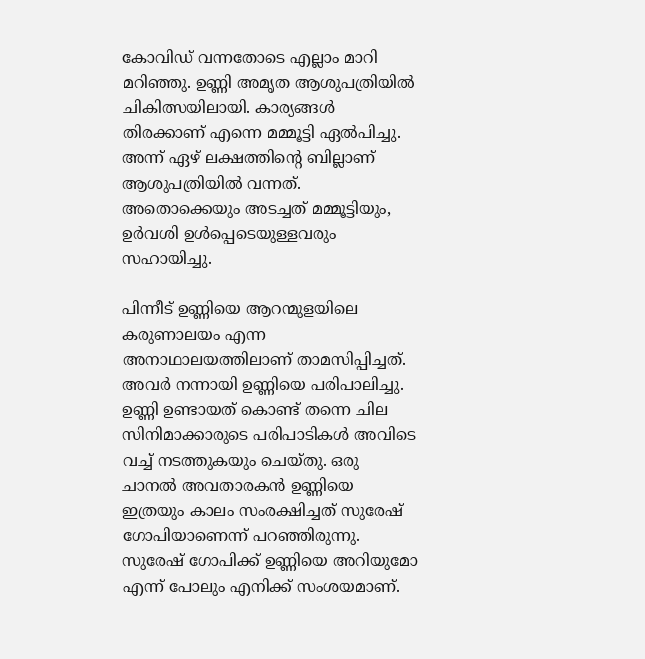കോവിഡ് വന്നതോടെ എല്ലാം മാറി മറിഞ്ഞു. ഉണ്ണി അമൃത ആശുപത്രിയിൽ ചികിത്സയിലായി. കാര്യങ്ങൾ തിരക്കാണ് എന്നെ മമ്മൂട്ടി ഏൽപിച്ചു. അന്ന് ഏഴ് ലക്ഷത്തിന്റെ ബില്ലാണ് ആശുപത്രിയിൽ വന്നത്. അതൊക്കെയും അടച്ചത് മമ്മൂട്ടിയും, ഉർവശി ഉൾപ്പെടെയുള്ളവരും സഹായിച്ചു.

പിന്നീട് ഉണ്ണിയെ ആറന്മുളയിലെ കരുണാലയം എന്ന അനാഥാലയത്തിലാണ് താമസിപ്പിച്ചത്. അവർ നന്നായി ഉണ്ണിയെ പരിപാലിച്ചു. ഉണ്ണി ഉണ്ടായത് കൊണ്ട് തന്നെ ചില സിനിമാക്കാരുടെ പരിപാടികൾ അവിടെ വച്ച് നടത്തുകയും ചെയ്‌തു. ഒരു ചാനൽ അവതാരകൻ ഉണ്ണിയെ ഇത്രയും കാലം സംരക്ഷിച്ചത് സുരേഷ് ഗോപിയാണെന്ന് പറഞ്ഞിരുന്നു. സുരേഷ് ഗോപിക്ക് ഉണ്ണിയെ അറിയുമോ എന്ന് പോലും എനിക്ക് സംശയമാണ്.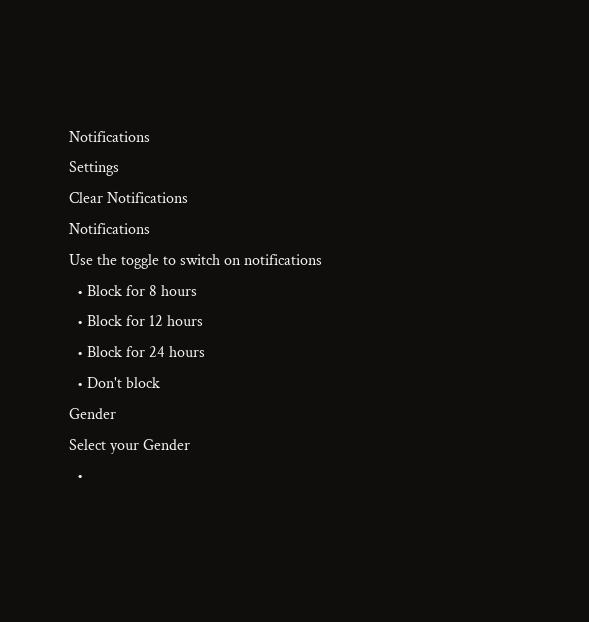Notifications
Settings
Clear Notifications
Notifications
Use the toggle to switch on notifications
  • Block for 8 hours
  • Block for 12 hours
  • Block for 24 hours
  • Don't block
Gender
Select your Gender
  •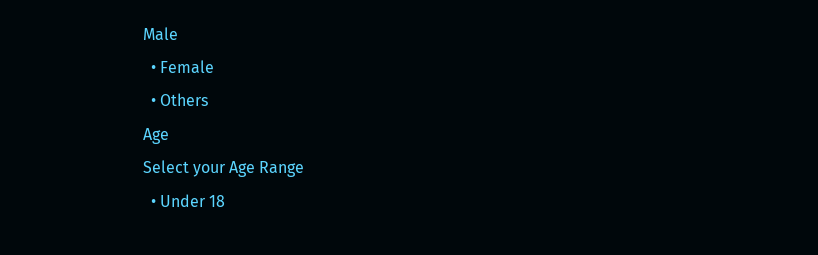Male
  • Female
  • Others
Age
Select your Age Range
  • Under 18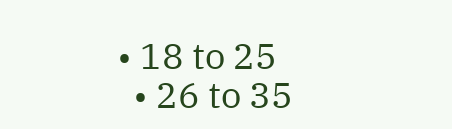• 18 to 25
  • 26 to 35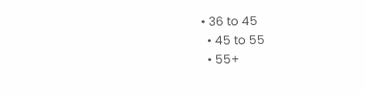• 36 to 45
  • 45 to 55
  • 55+